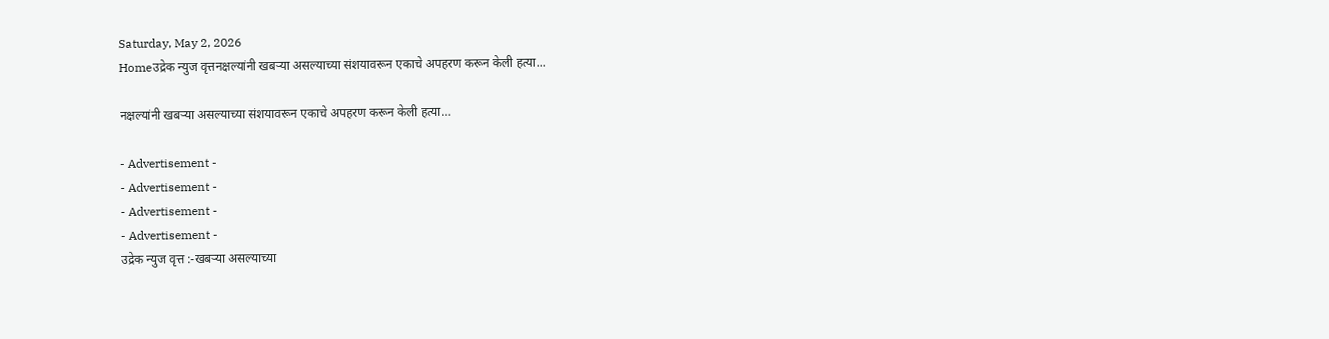Saturday, May 2, 2026
Homeउद्रेक न्युज वृत्तनक्षल्यांनी खबऱ्या असल्याच्या संशयावरून एकाचे अपहरण करून केली हत्या...

नक्षल्यांनी खबऱ्या असल्याच्या संशयावरून एकाचे अपहरण करून केली हत्या…

- Advertisement -
- Advertisement -
- Advertisement -
- Advertisement -
उद्रेक न्युज वृत्त :-खबऱ्या असल्याच्या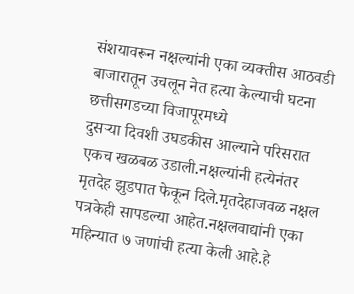संशयावरून नक्षल्यांनी एका व्यक्तीस आठवडी बाजारातून उचलून नेत हत्या केल्याची घटना छत्तीसगडच्या विजापूरमध्ये
दुसऱ्या दिवशी उघडकीस आल्याने परिसरात एकच खळबळ उडाली.नक्षल्यांनी हत्येनंतर मृतदेह झुडपात फेकून दिले.मृतदेहाजवळ नक्षल पत्रकेही सापडल्या आहेत.नक्षलवाद्यांनी एका महिन्यात ७ जणांची हत्या केली आहे.हे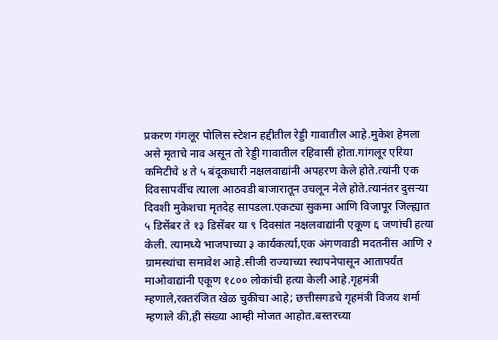प्रकरण गंगलूर पोलिस स्टेशन हद्दीतील रेड्डी गावातील आहे.मुकेश हेमला असे मृताचे नाव असून तो रेड्डी गावातील रहिवासी होता.गांगलूर एरिया कमिटीचे ४ ते ५ बंदूकधारी नक्षलवाद्यांनी अपहरण केले होते.त्यांनी एक दिवसापर्वीच त्याला आठवडी बाजारातून उचलून नेले होते.त्यानंतर दुसऱ्या दिवशी मुकेशचा मृतदेह सापडला.एकट्या सुकमा आणि विजापूर जिल्ह्यात ५ डिसेंबर ते १३ डिसेंबर या ९ दिवसांत नक्षलवाद्यांनी एकूण ६ जणांची हत्या केली. त्यामध्ये भाजपाच्या ३ कार्यकर्त्या,एक अंगणवाडी मदतनीस आणि २ ग्रामस्थांचा समावेश आहे.सीजी राज्याच्या स्थापनेपासून आतापर्यंत माओवाद्यांनी एकूण १८०० लोकांची हत्या केली आहे.गृहमंत्री म्हणाले,रक्तरंजित खेळ चुकीचा आहे; छत्तीसगडचे गृहमंत्री विजय शर्मा म्हणाले की,ही संख्या आम्ही मोजत आहोत.बस्तरच्या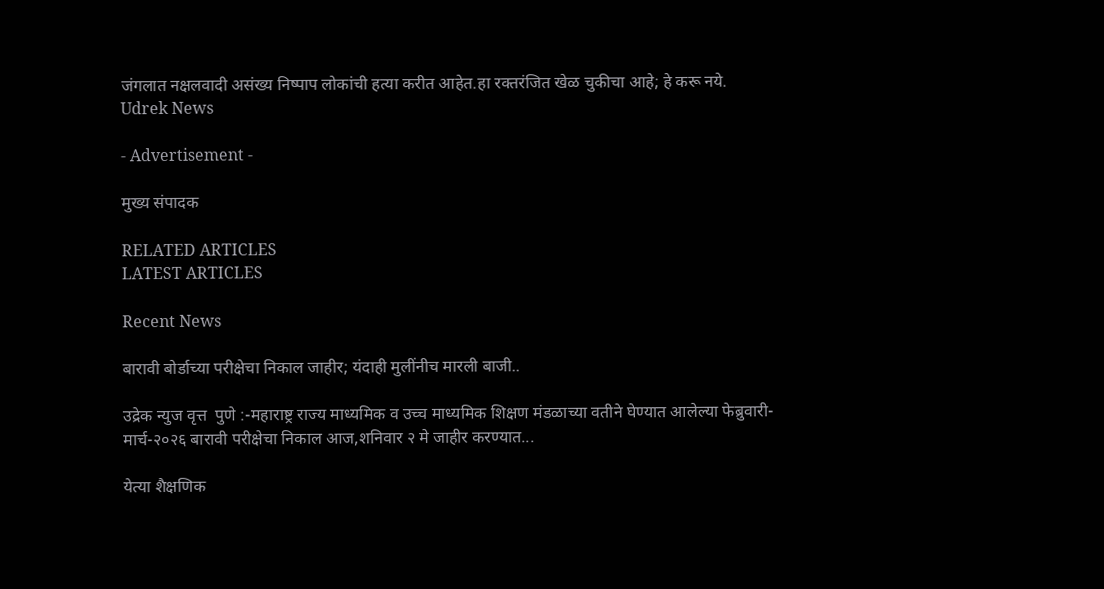जंगलात नक्षलवादी असंख्य निष्पाप लोकांची हत्या करीत आहेत.हा रक्तरंजित खेळ चुकीचा आहे; हे करू नये.
Udrek News

- Advertisement -

मुख्य संपादक

RELATED ARTICLES
LATEST ARTICLES

Recent News

बारावी बोर्डाच्या परीक्षेचा निकाल जाहीर; यंदाही मुलींनीच मारली बाजी..

उद्रेक न्युज वृत्त  पुणे :-महाराष्ट्र राज्य माध्यमिक व उच्च माध्यमिक शिक्षण मंडळाच्या वतीने घेण्यात आलेल्या फेब्रुवारी- मार्च-२०२६ बारावी परीक्षेचा निकाल आज,शनिवार २ मे जाहीर करण्यात...

येत्या शैक्षणिक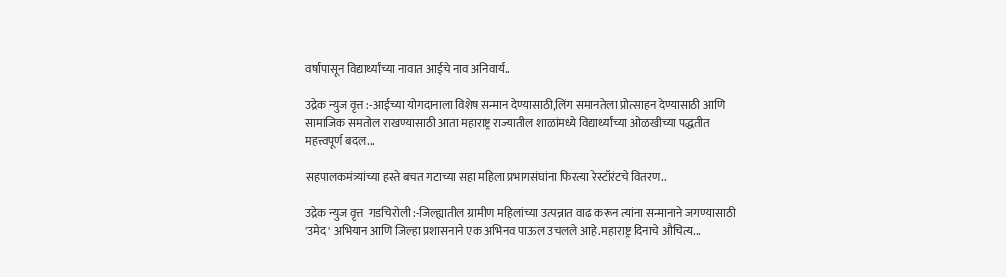वर्षापासून विद्यार्थ्यांच्या नावात आईचे नाव अनिवार्य..

उद्रेक न्युज वृत्त :-आईच्या योगदानाला विशेष सन्मान देण्यासाठी,लिंग समानतेला प्रोत्साहन देण्यासाठी आणि सामाजिक समतोल राखण्यासाठी आता महाराष्ट्र राज्यातील शाळांमध्ये विद्यार्थ्यांच्या ओळखीच्या पद्धतीत महत्त्वपूर्ण बदल...

सहपालकमंत्र्यांच्या हस्ते बचत गटाच्या सहा महिला प्रभागसंघांना फिरत्या रेस्टॉरंटचे वितरण..

उद्रेक न्युज वृत्त  गडचिरोली :-जिल्ह्यातील ग्रामीण महिलांच्या उत्पन्नात वाढ करून त्यांना सन्मानाने जगण्यासाठी 'उमेद' अभियान आणि जिल्हा प्रशासनाने एक अभिनव पाऊल उचलले आहे.महाराष्ट्र दिनाचे औचित्य...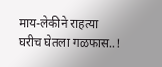माय-लेकीने राहत्या घरीच घेतला गळफास..!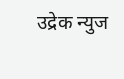उद्रेक न्युज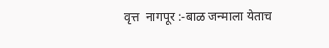वृत्त  नागपूर :-बाळ जन्माला येताच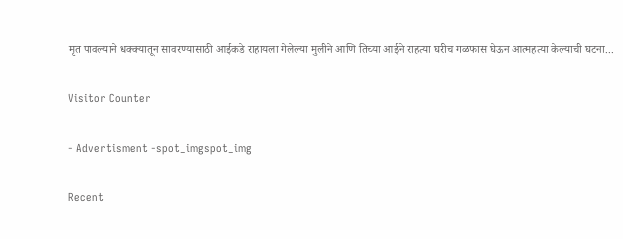मृत पावल्याने धक्क्यातून सावरण्यासाठी आईकडे राहायला गेलेल्या मुलीने आणि तिच्या आईने राहत्या घरीच गळफास घेऊन आत्महत्या केल्याची घटना...

Visitor Counter

- Advertisment -spot_imgspot_img

Recent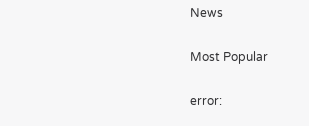News

Most Popular

error: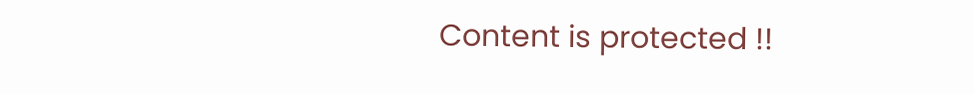Content is protected !!